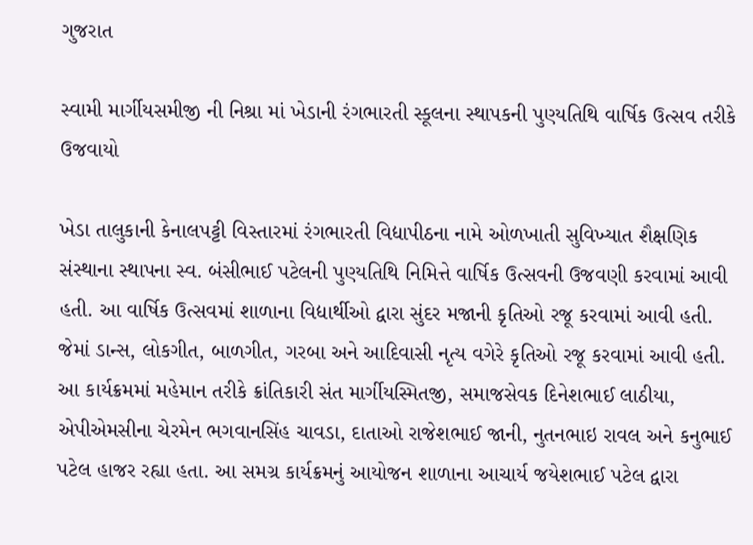ગુજરાત

સ્વામી માર્ગીયસમીજી ની નિશ્રા માં ખેડાની રંગભારતી સ્કૂલના સ્થાપકની પુણ્યતિથિ વાર્ષિક ઉત્સવ તરીકે ઉજવાયો

ખેડા તાલુકાની કેનાલપટ્ટી વિસ્તારમાં રંગભારતી વિદ્યાપીઠના નામે ઓળખાતી સુવિખ્યાત શૈક્ષણિક સંસ્થાના સ્થાપના સ્વ. બંસીભાઈ પટેલની પુણ્યતિથિ નિમિત્તે વાર્ષિક ઉત્સવની ઉજવણી કરવામાં આવી હતી. આ વાર્ષિક ઉત્સવમાં શાળાના વિદ્યાર્થીઓ દ્વારા સુંદર મજાની કૃતિઓ રજૂ કરવામાં આવી હતી. જેમાં ડાન્સ, લોકગીત, બાળગીત, ગરબા અને આદિવાસી નૃત્ય વગેરે કૃતિઓ રજૂ કરવામાં આવી હતી. આ કાર્યક્રમમાં મહેમાન તરીકે ક્રાંતિકારી સંત માર્ગીયસ્મિતજી, સમાજસેવક દિનેશભાઈ લાઠીયા, એપીએમસીના ચેરમેન ભગવાનસિંહ ચાવડા, દાતાઓ રાજેશભાઈ જાની, નુતનભાઇ રાવલ અને કનુભાઈ પટેલ હાજર રહ્યા હતા. આ સમગ્ર કાર્યક્રમનું આયોજન શાળાના આચાર્ય જયેશભાઈ પટેલ દ્વારા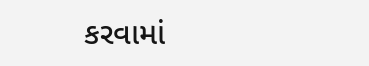કરવામાં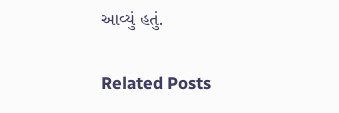આવ્યું હતું.

Related Posts